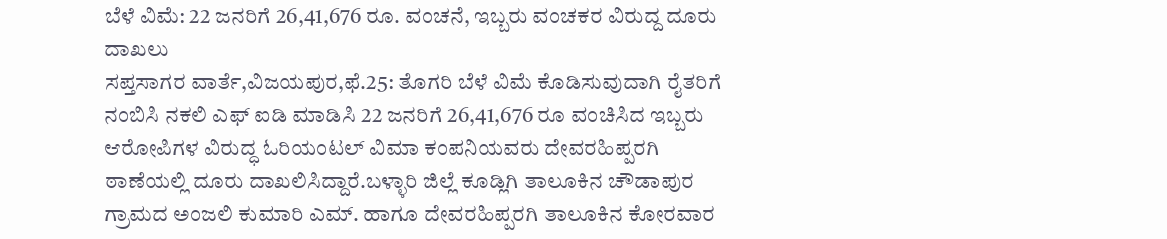ಬೆಳೆ ವಿಮೆ: 22 ಜನರಿಗೆ 26,41,676 ರೂ. ವಂಚನೆ, ಇಬ್ಬರು ವಂಚಕರ ವಿರುದ್ದ ದೂರು ದಾಖಲು
ಸಪ್ತಸಾಗರ ವಾರ್ತೆ,ವಿಜಯಪುರ,ಫೆ.25: ತೊಗರಿ ಬೆಳೆ ವಿಮೆ ಕೊಡಿಸುವುದಾಗಿ ರೈತರಿಗೆ ನಂಬಿಸಿ ನಕಲಿ ಎಫ್ ಐಡಿ ಮಾಡಿಸಿ 22 ಜನರಿಗೆ 26,41,676 ರೂ ವಂಚಿಸಿದ ಇಬ್ಬರು ಆರೋಪಿಗಳ ವಿರುದ್ಧ ಓರಿಯಂಟಲ್ ವಿಮಾ ಕಂಪನಿಯವರು ದೇವರಹಿಪ್ಪರಗಿ ಠಾಣೆಯಲ್ಲಿ ದೂರು ದಾಖಲಿಸಿದ್ದಾರೆ.ಬಳ್ಳಾರಿ ಜಿಲ್ಲೆ ಕೂಡ್ಲಿಗಿ ತಾಲೂಕಿನ ಚೌಡಾಪುರ ಗ್ರಾಮದ ಅಂಜಲಿ ಕುಮಾರಿ ಎಮ್. ಹಾಗೂ ದೇವರಹಿಪ್ಪರಗಿ ತಾಲೂಕಿನ ಕೋರವಾರ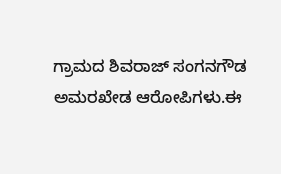ಗ್ರಾಮದ ಶಿವರಾಜ್ ಸಂಗನಗೌಡ ಅಮರಖೇಡ ಆರೋಪಿಗಳು.ಈ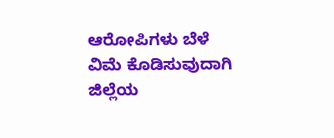ಆರೋಪಿಗಳು ಬೆಳೆ ವಿಮೆ ಕೊಡಿಸುವುದಾಗಿ ಜಿಲ್ಲೆಯ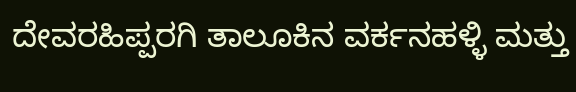ದೇವರಹಿಪ್ಪರಗಿ ತಾಲೂಕಿನ ವರ್ಕನಹಳ್ಳಿ ಮತ್ತು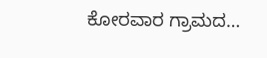ಕೋರವಾರ ಗ್ರಾಮದ…